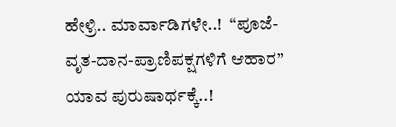ಹೇಳ್ರಿ.. ಮಾರ್ವಾಡಿಗಳೇ..!  “ಪೂಜೆ-ವೃತ-ದಾನ-ಪ್ರಾಣಿಪಕ್ಷಗಳಿಗೆ ಆಹಾರ” ಯಾವ ಪುರುಷಾರ್ಥಕ್ಕೆ..!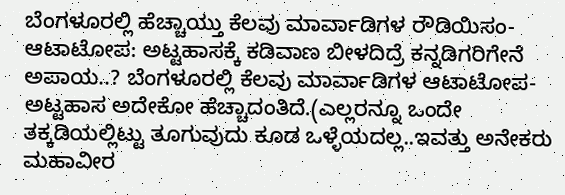ಬೆಂಗಳೂರಲ್ಲಿ ಹೆಚ್ಚಾಯ್ತು ಕೆಲವು ಮಾರ್ವಾಡಿಗಳ ರೌಡಿಯಿಸಂ- ಆಟಾಟೋಪ: ಅಟ್ಟಹಾಸಕ್ಕೆ ಕಡಿವಾಣ ಬೀಳದಿದ್ರೆ ಕನ್ನಡಿಗರಿಗೇನೆ ಅಪಾಯ..? ಬೆಂಗಳೂರಲ್ಲಿ ಕೆಲವು ಮಾರ್ವಾಡಿಗಳ ಆಟಾಟೋಪ-ಅಟ್ಟಹಾಸ ಅದೇಕೋ ಹೆಚ್ಚಾದಂತಿದೆ.(ಎಲ್ಲರನ್ನೂ ಒಂದೇ ತಕ್ಕಡಿಯಲ್ಲಿಟ್ಟು ತೂಗುವುದು ಕೂಡ ಒಳ್ಳೆಯದಲ್ಲ..ಇವತ್ತು ಅನೇಕರು ಮಹಾವೀರ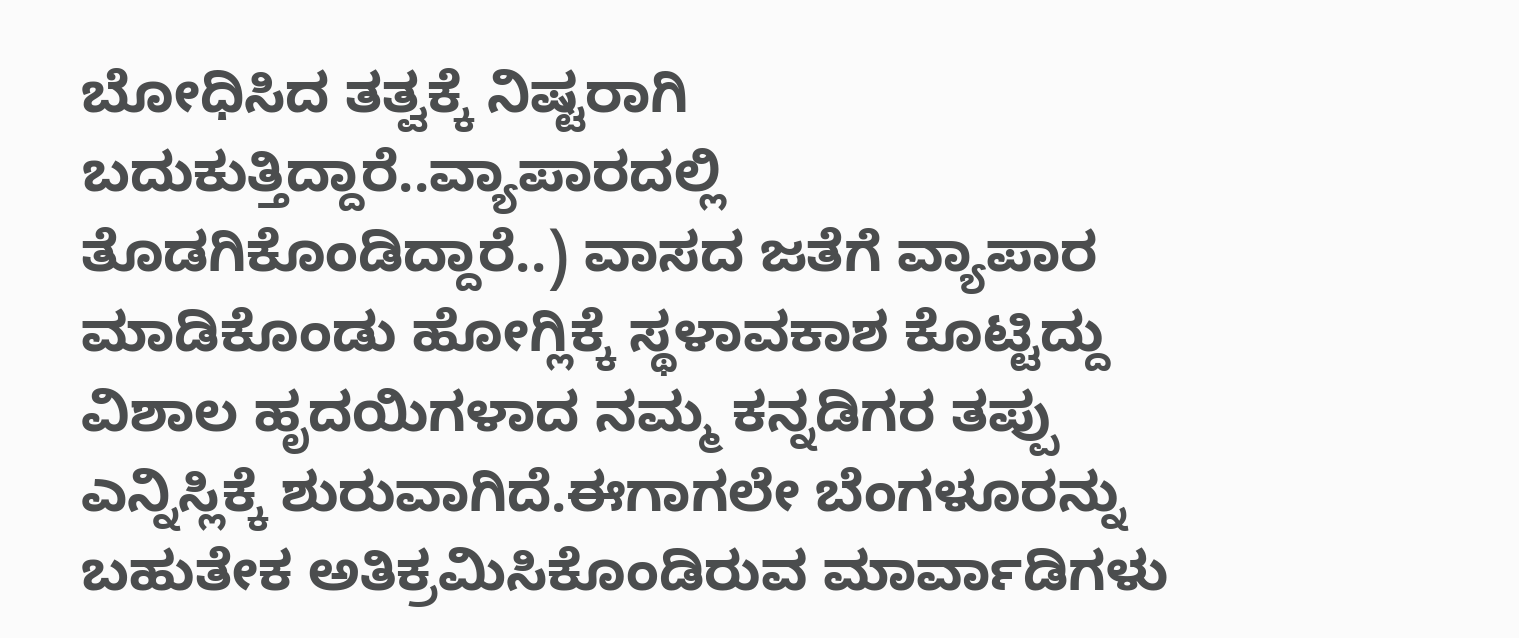ಬೋಧಿಸಿದ ತತ್ವಕ್ಕೆ ನಿಷ್ಟರಾಗಿ ಬದುಕುತ್ತಿದ್ದಾರೆ..ವ್ಯಾಪಾರದಲ್ಲಿ ತೊಡಗಿಕೊಂಡಿದ್ದಾರೆ..) ವಾಸದ ಜತೆಗೆ ವ್ಯಾಪಾರ ಮಾಡಿಕೊಂಡು ಹೋಗ್ಲಿಕ್ಕೆ ಸ್ಥಳಾವಕಾಶ ಕೊಟ್ಟಿದ್ದು ವಿಶಾಲ ಹೃದಯಿಗಳಾದ ನಮ್ಮ ಕನ್ನಡಿಗರ ತಪ್ಪು ಎನ್ನಿಸ್ಲಿಕ್ಕೆ ಶುರುವಾಗಿದೆ.ಈಗಾಗಲೇ ಬೆಂಗಳೂರನ್ನು ಬಹುತೇಕ ಅತಿಕ್ರಮಿಸಿಕೊಂಡಿರುವ ಮಾರ್ವಾಡಿಗಳು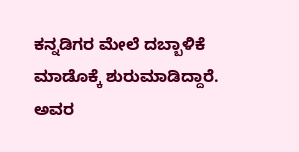ಕನ್ನಡಿಗರ ಮೇಲೆ ದಬ್ಬಾಳಿಕೆ ಮಾಡೊಕ್ಕೆ ಶುರುಮಾಡಿದ್ದಾರೆ. ಅವರ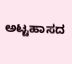ಅಟ್ಟಹಾಸದ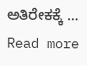ಅತಿರೇಕಕ್ಕೆ … Read more